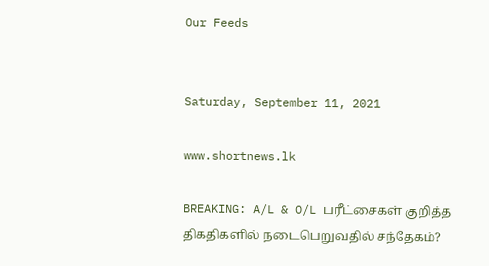Our Feeds


Saturday, September 11, 2021

www.shortnews.lk

BREAKING: A/L & O/L பரீட்சைகள் குறித்த திகதிகளில் நடைபெறுவதில் சந்தேகம்?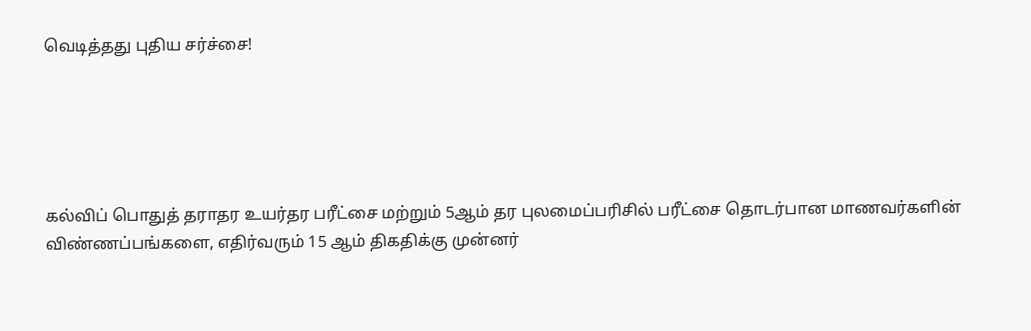வெடித்தது புதிய சர்ச்சை!





கல்விப் பொதுத் தராதர உயர்தர பரீட்சை மற்றும் 5ஆம் தர புலமைப்பரிசில் பரீட்சை தொடர்பான மாணவர்களின் விண்ணப்பங்களை, எதிர்வரும் 15 ஆம் திகதிக்கு முன்னர்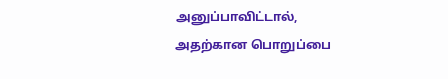அனுப்பாவிட்டால், அதற்கான பொறுப்பை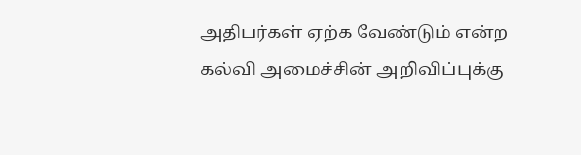அதிபர்கள் ஏற்க வேண்டும் என்ற கல்வி அமைச்சின் அறிவிப்புக்கு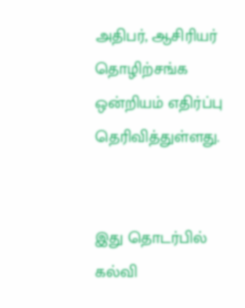அதிபர், ஆசிரியர் தொழிற்சங்க ஒன்றியம் எதிர்ப்பு தெரிவித்துள்ளது.


இது தொடர்பில் கல்வி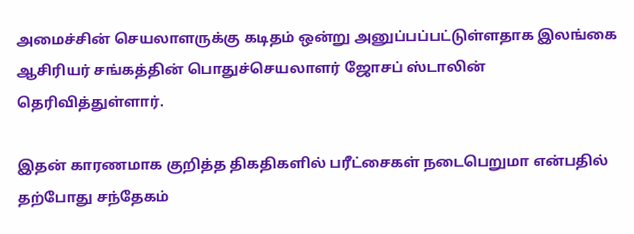அமைச்சின் செயலாளருக்கு கடிதம் ஒன்று அனுப்பப்பட்டுள்ளதாக இலங்கை ஆசிரியர் சங்கத்தின் பொதுச்செயலாளர் ஜோசப் ஸ்டாலின் தெரிவித்துள்ளார்.

இதன் காரணமாக குறித்த திகதிகளில் பரீட்சைகள் நடைபெறுமா என்பதில் தற்போது சந்தேகம்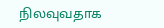நிலவுவதாக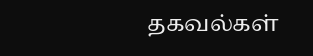தகவல்கள்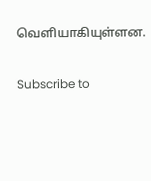வெளியாகியுள்ளன.

Subscribe to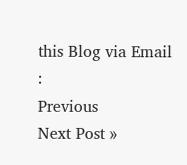this Blog via Email :
Previous
Next Post »